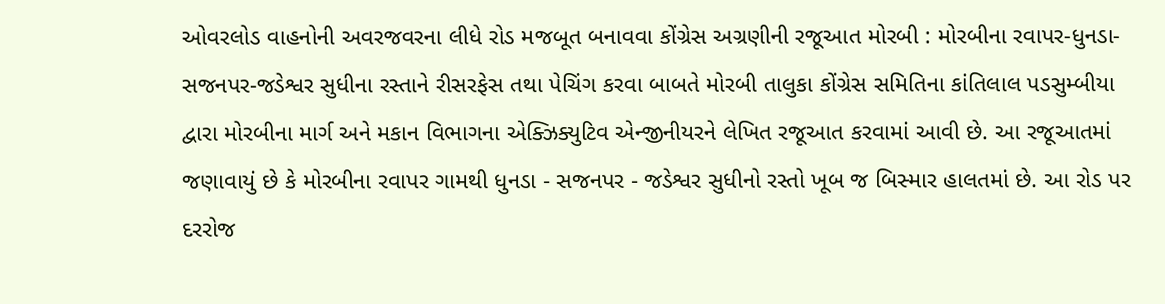ઓવરલોડ વાહનોની અવરજવરના લીધે રોડ મજબૂત બનાવવા કોંગ્રેસ અગ્રણીની રજૂઆત મોરબી : મોરબીના રવાપર-ધુનડા-સજનપર-જડેશ્વર સુધીના રસ્તાને રીસરફેસ તથા પેચિંગ કરવા બાબતે મોરબી તાલુકા કોંગ્રેસ સમિતિના કાંતિલાલ પડસુમ્બીયા દ્વારા મોરબીના માર્ગ અને મકાન વિભાગના એક્ઝિક્યુટિવ એન્જીનીયરને લેખિત રજૂઆત કરવામાં આવી છે. આ રજૂઆતમાં જણાવાયું છે કે મોરબીના રવાપર ગામથી ધુનડા - સજનપર - જડેશ્વર સુધીનો રસ્તો ખૂબ જ બિસ્માર હાલતમાં છે. આ રોડ પર દરરોજ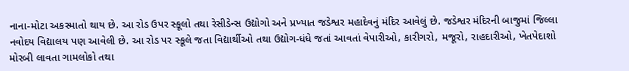નાના-મોટા અકસ્માતો થાય છે. આ રોડ ઉપર સ્કૂલો તથા રેસીડેન્સ ઉદ્યોગો અને પ્રખ્યાત જડેશ્વર મહાદેવનું મંદિર આવેલું છે. જડેશ્વર મંદિરની બાજુમાં જિલ્લા નવોદય વિદ્યાલય પણ આવેલી છે. આ રોડ પર સ્કૂલે જતા વિદ્યાર્થીઓ તથા ઉદ્યોગ-ધંધે જતાં આવતાં વેપારીઓ, કારીગરો, મજૂરો, રાહદારીઓ, ખેતપેદાશો મોરબી લાવતા ગામલોકો તથા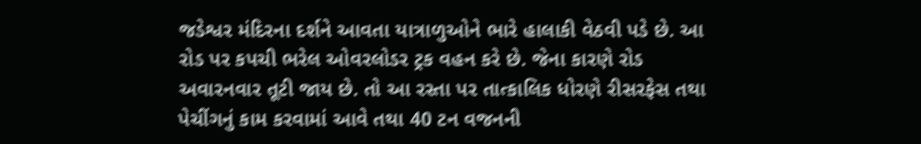જડેશ્વર મંદિરના દર્શને આવતા યાત્રાળુઓને ભારે હાલાકી વેઠવી પડે છે. આ રોડ પર કપચી ભરેલ ઓવરલોડર ટ્રક વહન કરે છે. જેના કારણે રોડ અવારનવાર તૂટી જાય છે. તો આ રસ્તા પર તાત્કાલિક ધોરણે રીસરફેસ તથા પેચીંગનું કામ કરવામાં આવે તથા 40 ટન વજનની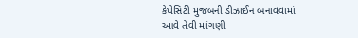કેપેસિટી મુજબની ડીઝાઈન બનાવવામાં આવે તેવી માંગણી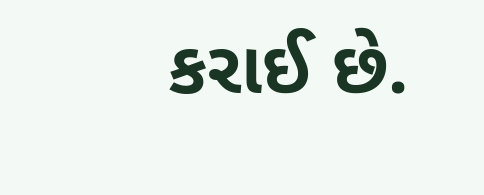કરાઈ છે.